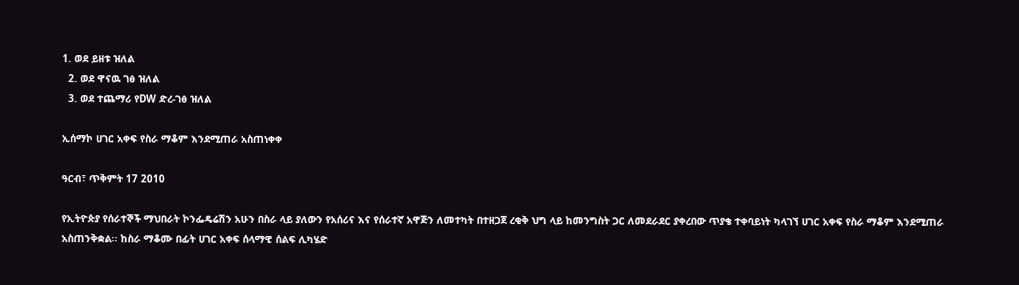1. ወደ ይዘቱ ዝለል
  2. ወደ ዋናዉ ገፅ ዝለል
  3. ወደ ተጨማሪ የDW ድረ-ገፅ ዝለል

ኢሰማኮ ሀገር አቀፍ የስራ ማቆም እንደሚጠራ አስጠነቀቀ

ዓርብ፣ ጥቅምት 17 2010

የኢትዮጵያ የሰራተኞች ማህበራት ኮንፌዴሬሽን አሁን በስራ ላይ ያለውን የአሰሪና እና የሰራተኛ አዋጅን ለመተካት በተዘጋጀ ረቂቅ ህግ ላይ ከመንግስት ጋር ለመደራደር ያቀረበው ጥያቄ ተቀባይነት ካላገኘ ሀገር አቀፍ የስራ ማቆም እንደሚጠራ አስጠንቅቋል፡፡ ከስራ ማቆሙ በፊት ሀገር አቀፍ ሰላማዊ ሰልፍ ሊካሄድ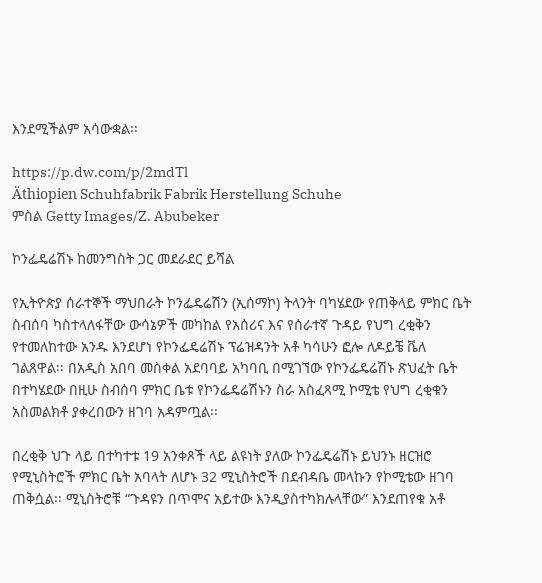እንደሚችልም አሳውቋል፡፡

https://p.dw.com/p/2mdTl
Äthiopien Schuhfabrik Fabrik Herstellung Schuhe
ምስል Getty Images/Z. Abubeker

ኮንፌዴሬሽኑ ከመንግስት ጋር መደራደር ይሻል

የኢትዮጵያ ሰራተኞች ማህበራት ኮንፌዴሬሽን (ኢሰማኮ) ትላንት ባካሄደው የጠቅላይ ምክር ቤት ስብሰባ ካስተላለፋቸው ውሳኔዎች መካከል የአሰሪና እና የሰራተኛ ጉዳይ የህግ ረቂቅን የተመለከተው አንዱ እንደሆነ የኮንፌዴሬሽኑ ፕሬዝዳንት አቶ ካሳሁን ፎሎ ለዶይቼ ቬለ ገልጸዋል፡፡ በአዲስ አበባ መስቀል አደባባይ አካባቢ በሚገኘው የኮንፌዴሬሽኑ ጽህፈት ቤት በተካሄደው በዚሁ ስብሰባ ምክር ቤቱ የኮንፌዴሬሽኑን ስራ አስፈጻሚ ኮሚቴ የህግ ረቂቁን አስመልክቶ ያቀረበውን ዘገባ አዳምጧል፡፡

በረቂቅ ህጉ ላይ በተካተቱ 19 አንቀጾች ላይ ልዩነት ያለው ኮንፌዴሬሽኑ ይህንኑ ዘርዝሮ የሚኒስትሮች ምክር ቤት አባላት ለሆኑ 32 ሚኒስትሮች በደብዳቤ መላኩን የኮሚቴው ዘገባ ጠቅሷል፡፡ ሚኒስትሮቹ “ጉዳዩን በጥሞና አይተው እንዲያስተካክሉላቸው” እንደጠየቁ አቶ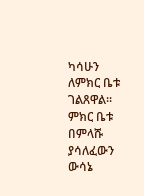ካሳሁን ለምክር ቤቱ ገልጸዋል፡፡ ምክር ቤቱ በምላሹ ያሳለፈውን ውሳኔ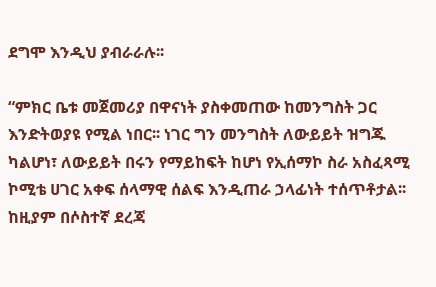ደግሞ እንዲህ ያብራራሉ፡፡

“ምክር ቤቱ መጀመሪያ በዋናነት ያስቀመጠው ከመንግስት ጋር እንድትወያዩ የሚል ነበር፡፡ ነገር ግን መንግስት ለውይይት ዝግጁ ካልሆነ፣ ለውይይት በሩን የማይከፍት ከሆነ የኢሰማኮ ስራ አስፈጻሚ ኮሚቴ ሀገር አቀፍ ሰላማዊ ሰልፍ እንዲጠራ ኃላፊነት ተሰጥቶታል፡፡ ከዚያም በሶስተኛ ደረጃ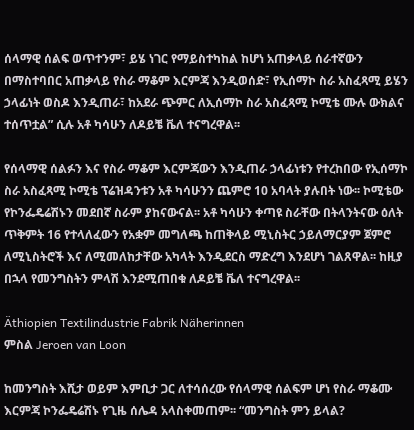ሰላማዊ ሰልፍ ወጥተንም፣ ይሄ ነገር የማይስተካከል ከሆነ አጠቃላይ ሰራተኛውን በማስተባበር አጠቃላይ የስራ ማቆም እርምጃ እንዲወሰድ፣ የኢሰማኮ ስራ አስፈጻሚ ይሄን ኃላፊነት ወስዶ እንዲጠራ፣ ከአደራ ጭምር ለኢሰማኮ ስራ አስፈጻሚ ኮሚቴ ሙሉ ውክልና ተሰጥቷል” ሲሉ አቶ ካሳሁን ለዶይቼ ቬለ ተናግረዋል፡፡

የሰላማዊ ሰልፉን እና የስራ ማቆም እርምጃውን እንዲጠራ ኃላፊነቱን የተረከበው የኢሰማኮ ስራ አስፈጻሚ ኮሚቴ ፕሬዝዳንቱን አቶ ካሳሁንን ጨምሮ 10 አባላት ያሉበት ነው፡፡ ኮሚቴው የኮንፌዴሬሽኑን መደበኛ ስራም ያከናውናል፡፡ አቶ ካሳሁን ቀጣዩ ስራቸው በትላንትናው ዕለት ጥቅምት 16 የተላለፈውን የአቋም መግለጫ ከጠቅላይ ሚኒስትር ኃይለማርያም ጀምሮ ለሚኒስትሮች እና ለሚመለከታቸው አካላት እንዲደርስ ማድረግ እንደሆነ ገልጸዋል፡፡ ከዚያ በኋላ የመንግስትን ምላሽ እንደሚጠበቁ ለዶይቼ ቬለ ተናግረዋል፡፡

Äthiopien Textilindustrie Fabrik Näherinnen
ምስል Jeroen van Loon

ከመንግስት እሺታ ወይም እምቢታ ጋር ለተሳሰረው የሰላማዊ ሰልፍም ሆነ የስራ ማቆሙ እርምጃ ኮንፌዴሬሽኑ የጊዜ ሰሌዳ አላስቀመጠም፡፡ “መንግስት ምን ይላል?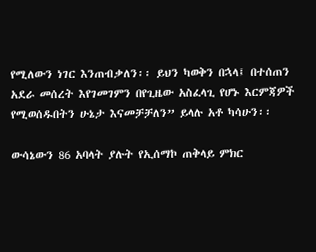የሚለውን ነገር እንጠብቃለን፡፡ ይህን ካወቅን በኋላ፤ በተሰጠን አደራ መሰረት እየገመገምን በየጊዜው አስፈላጊ የሆኑ እርምጃዎች የሚወሰዱበትን ሁኔታ እናመቻቻለን” ይላሉ አቶ ካሳሁን፡፡

ውሳኔውን 86 አባላት ያሉት የኢሰማኮ ጠቅላይ ምክር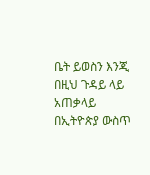ቤት ይወስን እንጂ በዚህ ጉዳይ ላይ አጠቃላይ በኢትዮጵያ ውስጥ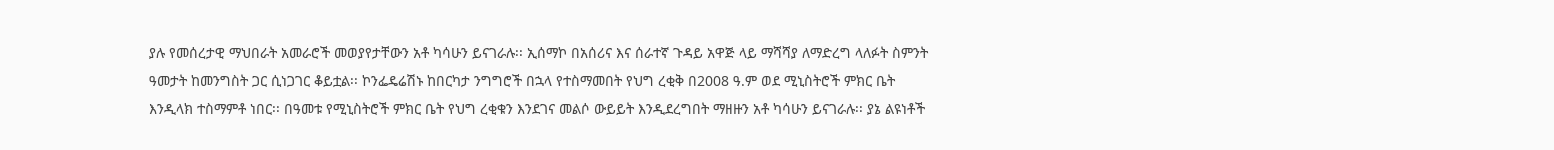ያሉ የመሰረታዊ ማህበራት አመራሮች መወያየታቸውን አቶ ካሳሁን ይናገራሉ፡፡ ኢሰማኮ በአሰሪና እና ሰራተኛ ጉዳይ አዋጅ ላይ ማሻሻያ ለማድረግ ላለፉት ስምንት ዓመታት ከመንግስት ጋር ሲነጋገር ቆይቷል፡፡ ኮንፌዴሬሽኑ ከበርካታ ንግግሮች በኋላ የተስማመበት የህግ ረቂቅ በ2008 ዓ.ም ወደ ሚኒስትሮች ምክር ቤት እንዲላክ ተስማምቶ ነበር፡፡ በዓመቱ የሚኒስትሮች ምክር ቤት የህግ ረቂቁን እንደገና መልሶ ውይይት እንዲደረግበት ማዘዙን አቶ ካሳሁን ይናገራሉ፡፡ ያኔ ልዩነቶች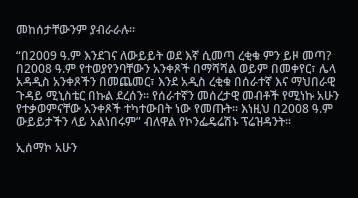መከሰታቸውንም ያብራራሉ፡፡

“በ2009 ዓ.ም እንደገና ለውይይት ወደ እኛ ሲመጣ ረቂቁ ምን ይዞ መጣ? በ2008 ዓ.ም የተወያየንባቸውን አንቀጾች በማሻሻል ወይም በመቀየር፣ ሌላ አዳዲስ አንቀጾችን በመጨመር፣ እንደ አዲስ ረቂቁ በሰራተኛ እና ማህበራዊ ጉዳይ ሚኒስቴር በኩል ደረሰን፡፡ የሰራተኛን መሰረታዊ መብቶች የሚነኩ አሁን የተቃወምናቸው አንቀጾች ተካተውበት ነው የመጡት፡፡ እነዚህ በ2008 ዓ.ም ውይይታችን ላይ አልነበሩም” ብለዋል የኮንፌዴሬሽኑ ፕሬዝዳንት፡፡

ኢሰማኮ አሁን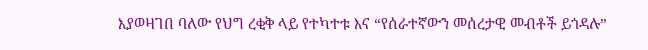እያወዛገበ ባለው የህግ ረቂቅ ላይ የተካተቱ እና “የሰራተኛውን መሰረታዊ መብቶች ይጎዳሉ”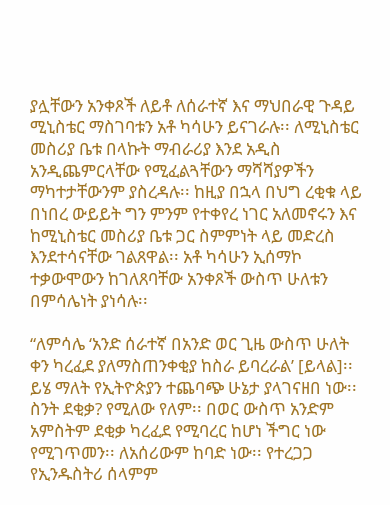ያሏቸውን አንቀጾች ለይቶ ለሰራተኛ እና ማህበራዊ ጉዳይ ሚኒስቴር ማስገባቱን አቶ ካሳሁን ይናገራሉ፡፡ ለሚኒስቴር መስሪያ ቤቱ በላኩት ማብራሪያ እንደ አዲስ አንዲጨምርላቸው የሚፈልጓቸውን ማሻሻያዎችን ማካተታቸውንም ያስረዳሉ፡፡ ከዚያ በኋላ በህግ ረቂቁ ላይ በነበረ ውይይት ግን ምንም የተቀየረ ነገር አለመኖሩን እና ከሚኒስቴር መስሪያ ቤቱ ጋር ስምምነት ላይ መድረስ እንደተሳናቸው ገልጸዋል፡፡ አቶ ካሳሁን ኢሰማኮ ተቃውሞውን ከገለጸባቸው አንቀጾች ውስጥ ሁለቱን በምሳሌነት ያነሳሉ፡፡

“ለምሳሌ ‘አንድ ሰራተኛ በአንድ ወር ጊዜ ውስጥ ሁለት ቀን ካረፈደ ያለማስጠንቀቂያ ከስራ ይባረራል’ [ይላል]፡፡ ይሄ ማለት የኢትዮጵያን ተጨባጭ ሁኔታ ያላገናዘበ ነው፡፡ ስንት ደቂቃ? የሚለው የለም፡፡ በወር ውስጥ አንድም አምስትም ደቂቃ ካረፈደ የሚባረር ከሆነ ችግር ነው የሚገጥመን፡፡ ለአሰሪውም ከባድ ነው፡፡ የተረጋጋ የኢንዱስትሪ ሰላምም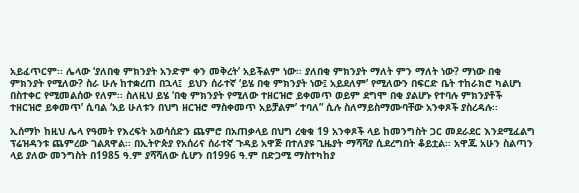አይፈጥርም፡፡ ሌላው ‘ያለበቂ ምክንያት አንድም ቀን መቅረት’ አይችልም ነው፡፡ ያለበቂ ምክንያት ማለት ምን ማለት ነው? ማነው በቂ ምክንያት የሚለው? ስራ ሁሉ ከተቋረጠ በኋላ፤  ይህን ሰራተኛ ‘ይሄ በቂ ምክንያት ነው፤ አይደለም’ የሚለውን በፍርድ ቤት ተከራክሮ ካልሆነ በስተቀር የሚመልሰው የለም፡፡ ስለዚህ ይሄ ‘በቂ ምክንያት የሚለው ተዘርዝሮ ይቀመጥ ወይም ደግሞ በቂ ያልሆኑ የተባሉ ምክንያቶች ተዘርዝሮ ይቀመጥ’ ሲባል ‘አይ ሁለቱን በህግ ዘርዝሮ ማስቀመጥ አይቻልም’ ተባለ” ሲሉ ስለማይስማሙባቸው አንቀጾች ያስረዳሉ፡፡

ኢሰማኮ ከዚህ ሌላ የዓመት የእረፍት አወሳሰድን ጨምሮ በአጠቃላይ በህግ ረቂቁ 19 አንቀጾች ላይ ከመንግስት ጋር መደራደር እንደሚፈልግ ፕሬዝዳንቱ ጨምረው ገልጸዋል፡፡ በኢትዮጵያ የአሰሪና ሰራተኛ ጉዳይ አዋጅ በተለያዩ ጊዜያት ማሻሻያ ሲደረግበት ቆይቷል፡፡ አዋጁ አሁን ስልጣን ላይ ያለው መንግስት በ1985 ዓ.ም ያሻሻለው ሲሆን በ1996 ዓ.ም በድጋሚ ማስተካከያ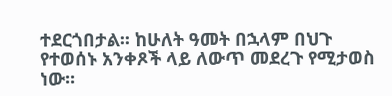ተደርጎበታል፡፡ ከሁለት ዓመት በኋላም በህጉ የተወሰኑ አንቀጾች ላይ ለውጥ መደረጉ የሚታወስ ነው፡፡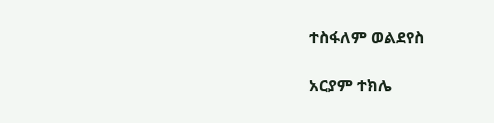ተስፋለም ወልደየስ

አርያም ተክሌ